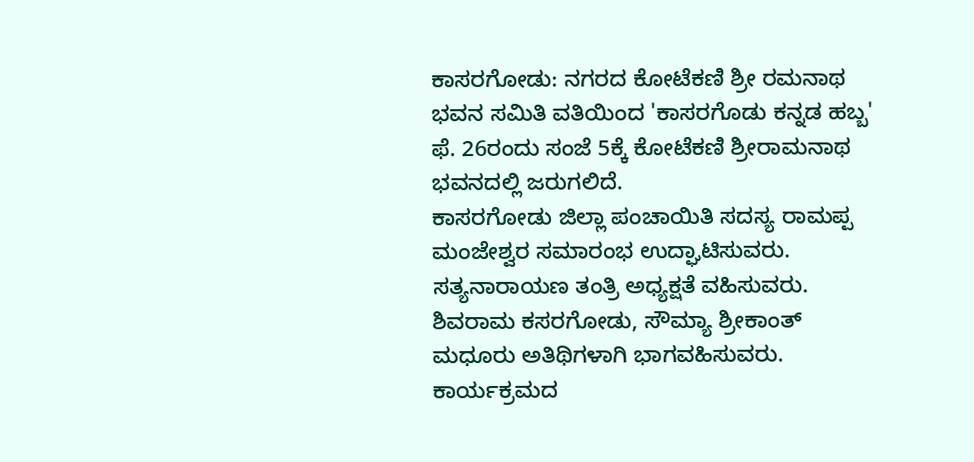ಕಾಸರಗೋಡು: ನಗರದ ಕೋಟೆಕಣಿ ಶ್ರೀ ರಮನಾಥ ಭವನ ಸಮಿತಿ ವತಿಯಿಂದ 'ಕಾಸರಗೊಡು ಕನ್ನಡ ಹಬ್ಬ' ಫೆ. 26ರಂದು ಸಂಜೆ 5ಕ್ಕೆ ಕೋಟೆಕಣಿ ಶ್ರೀರಾಮನಾಥ ಭವನದಲ್ಲಿ ಜರುಗಲಿದೆ.
ಕಾಸರಗೋಡು ಜಿಲ್ಲಾ ಪಂಚಾಯಿತಿ ಸದಸ್ಯ ರಾಮಪ್ಪ ಮಂಜೇಶ್ವರ ಸಮಾರಂಭ ಉದ್ಘಾಟಿಸುವರು. ಸತ್ಯನಾರಾಯಣ ತಂತ್ರಿ ಅಧ್ಯಕ್ಷತೆ ವಹಿಸುವರು. ಶಿವರಾಮ ಕಸರಗೋಡು, ಸೌಮ್ಯಾ ಶ್ರೀಕಾಂತ್ ಮಧೂರು ಅತಿಥಿಗಳಾಗಿ ಭಾಗವಹಿಸುವರು.
ಕಾರ್ಯಕ್ರಮದ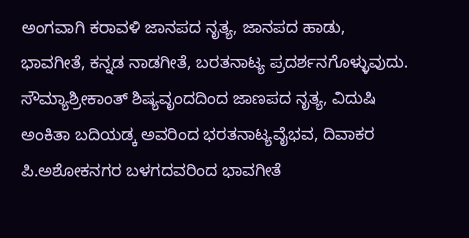ಅಂಗವಾಗಿ ಕರಾವಳಿ ಜಾನಪದ ನೃತ್ಯ, ಜಾನಪದ ಹಾಡು, ಭಾವಗೀತೆ, ಕನ್ನಡ ನಾಡಗೀತೆ, ಬರತನಾಟ್ಯ ಪ್ರದರ್ಶನಗೊಳ್ಳುವುದು. ಸೌಮ್ಯಾಶ್ರೀಕಾಂತ್ ಶಿಷ್ಯವೃಂದದಿಂದ ಜಾಣಪದ ನೃತ್ಯ, ವಿದುಷಿ ಅಂಕಿತಾ ಬದಿಯಡ್ಕ ಅವರಿಂದ ಭರತನಾಟ್ಯವೈಭವ, ದಿವಾಕರ ಪಿ.ಅಶೋಕನಗರ ಬಳಗದವರಿಂದ ಭಾವಗೀತೆ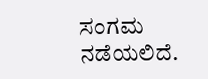ಸಂಗಮ ನಡೆಯಲಿದೆ.